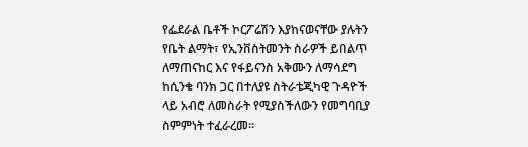የፌደራል ቤቶች ኮርፖሬሽን እያከናወናቸው ያሉትን የቤት ልማት፣ የኢንቨስትመንት ስራዎች ይበልጥ ለማጠናከር እና የፋይናንስ አቅሙን ለማሳደግ ከሲንቄ ባንክ ጋር በተለያዩ ስትራቴጂካዊ ጉዳዮች ላይ አብሮ ለመስራት የሚያስችለውን የመግባቢያ ስምምነት ተፈራረመ።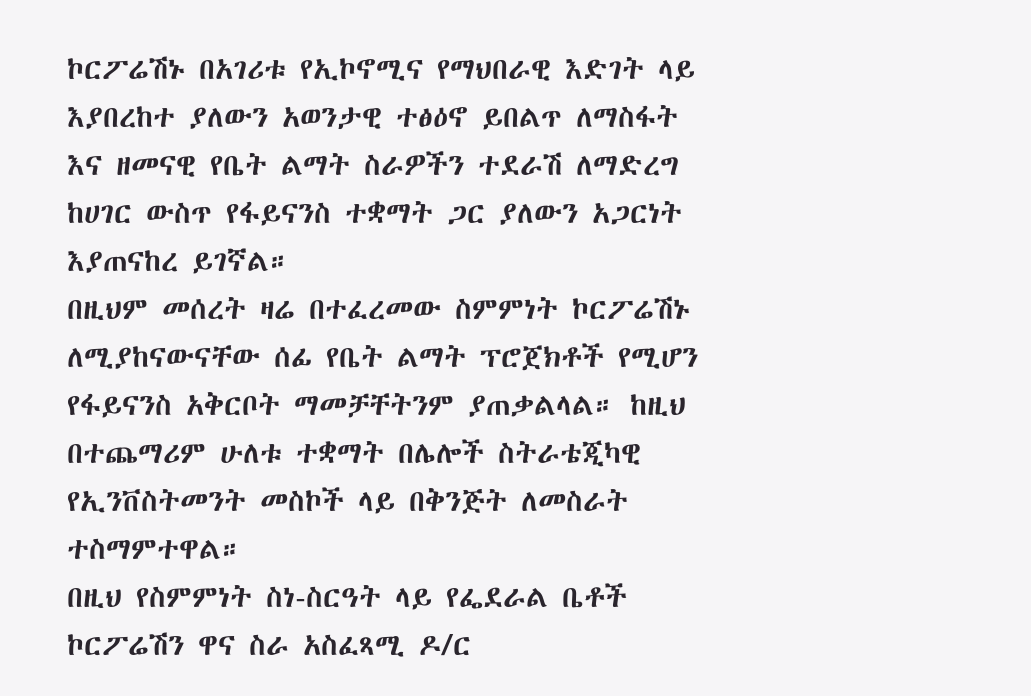ኮርፖሬሽኑ በአገሪቱ የኢኮኖሚና የማህበራዊ እድገት ላይ እያበረከተ ያለውን አወንታዊ ተፅዕኖ ይበልጥ ለማስፋት እና ዘመናዊ የቤት ልማት ስራዎችን ተደራሽ ለማድረግ ከሀገር ውስጥ የፋይናንስ ተቋማት ጋር ያለውን አጋርነት እያጠናከረ ይገኛል።
በዚህም መሰረት ዛሬ በተፈረመው ስምምነት ኮርፖሬሽኑ ለሚያከናውናቸው ሰፊ የቤት ልማት ፕሮጀክቶች የሚሆን የፋይናንስ አቅርቦት ማመቻቸትንም ያጠቃልላል። ከዚህ በተጨማሪም ሁለቱ ተቋማት በሌሎች ስትራቴጂካዊ የኢንቨስትመንት መስኮች ላይ በቅንጅት ለመስራት ተስማምተዋል።
በዚህ የስምምነት ስነ-ስርዓት ላይ የፌደራል ቤቶች ኮርፖሬሽን ዋና ስራ አስፈጻሚ ዶ/ር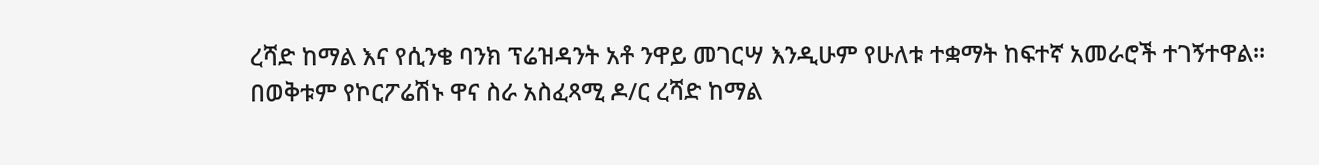ረሻድ ከማል እና የሲንቄ ባንክ ፕሬዝዳንት አቶ ንዋይ መገርሣ እንዲሁም የሁለቱ ተቋማት ከፍተኛ አመራሮች ተገኝተዋል።
በወቅቱም የኮርፖሬሽኑ ዋና ስራ አስፈጻሚ ዶ/ር ረሻድ ከማል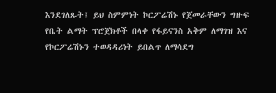እንደገለጹት፤ ይህ ስምምነት ኮርፖሬሽኑ የጀመራቸውን ግዙፍ የቤት ልማት ፕሮጀክቶች በላቀ የፋይናንስ አቅም ለማገዝ እና የኮርፖሬሽኑን ተወዳዳሪነት ይበልጥ ለማሳደግ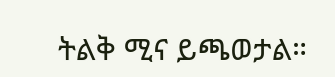ትልቅ ሚና ይጫወታል።